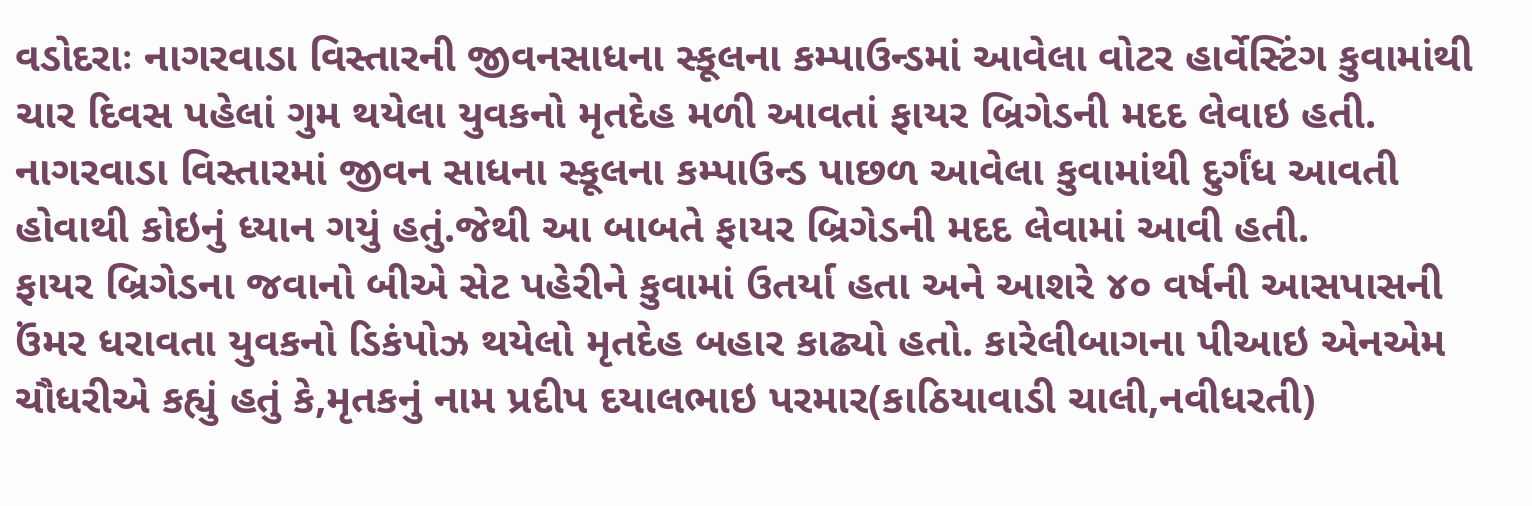વડોદરાઃ નાગરવાડા વિસ્તારની જીવનસાધના સ્કૂલના કમ્પાઉન્ડમાં આવેલા વોટર હાર્વેસ્ટિંગ કુવામાંથી ચાર દિવસ પહેલાં ગુમ થયેલા યુવકનો મૃતદેહ મળી આવતાં ફાયર બ્રિગેડની મદદ લેવાઇ હતી.
નાગરવાડા વિસ્તારમાં જીવન સાધના સ્કૂલના કમ્પાઉન્ડ પાછળ આવેલા કુવામાંથી દુર્ગંધ આવતી હોવાથી કોઇનું ધ્યાન ગયું હતું.જેથી આ બાબતે ફાયર બ્રિગેડની મદદ લેવામાં આવી હતી.
ફાયર બ્રિગેડના જવાનો બીએ સેટ પહેરીને કુવામાં ઉતર્યા હતા અને આશરે ૪૦ વર્ષની આસપાસની ઉંમર ધરાવતા યુવકનો ડિકંપોઝ થયેલો મૃતદેહ બહાર કાઢ્યો હતો. કારેલીબાગના પીઆઇ એનએમ ચૌધરીએ કહ્યું હતું કે,મૃતકનું નામ પ્રદીપ દયાલભાઇ પરમાર(કાઠિયાવાડી ચાલી,નવીધરતી)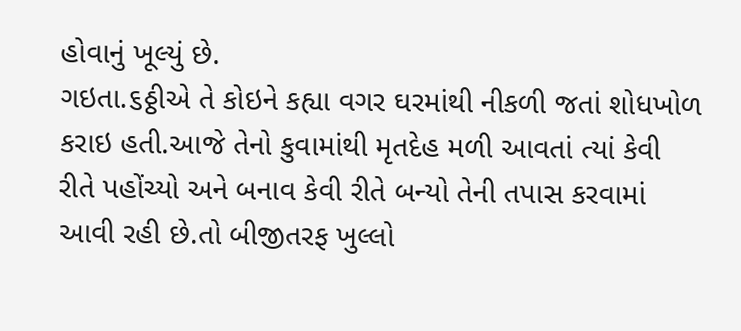હોવાનું ખૂલ્યું છે.
ગઇતા.૬ઠ્ઠીએ તે કોઇને કહ્યા વગર ઘરમાંથી નીકળી જતાં શોધખોળ કરાઇ હતી.આજે તેનો કુવામાંથી મૃતદેહ મળી આવતાં ત્યાં કેવી રીતે પહોંચ્યો અને બનાવ કેવી રીતે બન્યો તેની તપાસ કરવામાં આવી રહી છે.તો બીજીતરફ ખુલ્લો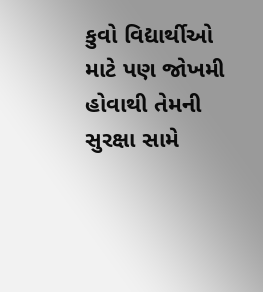કુવો વિદ્યાર્થીઓ માટે પણ જોખમી હોવાથી તેમની સુરક્ષા સામે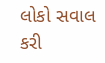લોકો સવાલ કરી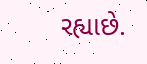રહ્યાછે.